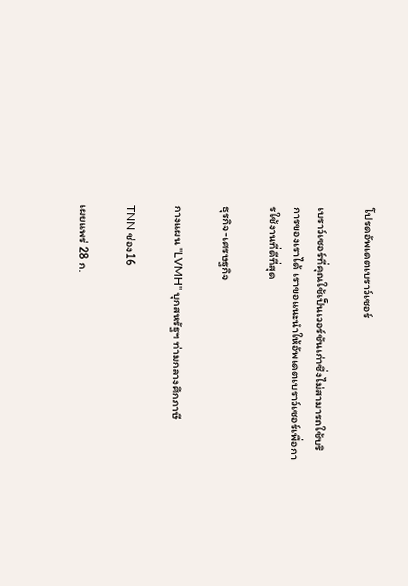โปรดอัพเดตเบราว์เซอร์

เบราว์เซอร์ที่คุณใช้เป็นเวอร์ชันเก่าซึ่งไม่สามารถใช้บริการของเราได้ เราขอแนะนำให้อัพเดตเบราว์เซอร์เพื่อการใช้งานที่ดีที่สุด

ธุรกิจ-เศรษฐกิจ

กางแผน "LVMH" บุกสหรัฐฯ ท่ามกลางศึกภาษี

TNN ช่อง16

เผยแพร่ 28 ก.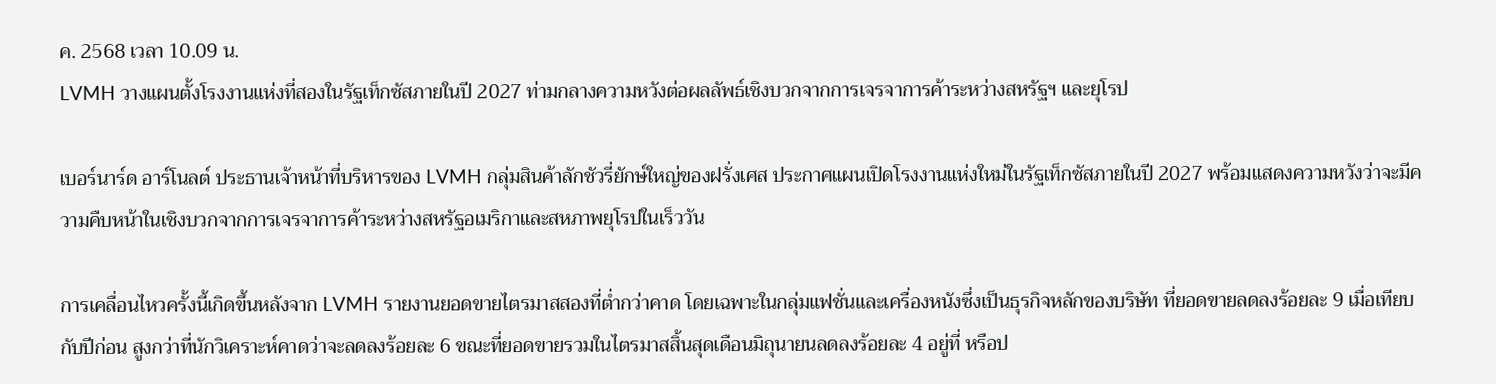ค. 2568 เวลา 10.09 น.
LVMH วางแผนตั้งโรงงานแห่งที่สองในรัฐเท็กซัสภายในปี 2027 ท่ามกลางความหวังต่อผลลัพธ์เชิงบวกจากการเจรจาการค้าระหว่างสหรัฐฯ และยุโรป

เบอร์นาร์ด อาร์โนลต์ ประธานเจ้าหน้าที่บริหารของ LVMH กลุ่มสินค้าลักชัวรี่ยักษ์ใหญ่ของฝรั่งเศส ประกาศแผนเปิดโรงงานแห่งใหม่ในรัฐเท็กซัสภายในปี 2027 พร้อมแสดงความหวังว่าจะมีความคืบหน้าในเชิงบวกจากการเจรจาการค้าระหว่างสหรัฐอเมริกาและสหภาพยุโรปในเร็ววัน

การเคลื่อนไหวครั้งนี้เกิดขึ้นหลังจาก LVMH รายงานยอดขายไตรมาสสองที่ต่ำกว่าคาด โดยเฉพาะในกลุ่มแฟชั่นและเครื่องหนังซึ่งเป็นธุรกิจหลักของบริษัท ที่ยอดขายลดลงร้อยละ 9 เมื่อเทียบกับปีก่อน สูงกว่าที่นักวิเคราะห์คาดว่าจะลดลงร้อยละ 6 ขณะที่ยอดขายรวมในไตรมาสสิ้นสุดเดือนมิถุนายนลดลงร้อยละ 4 อยู่ที่ หรือป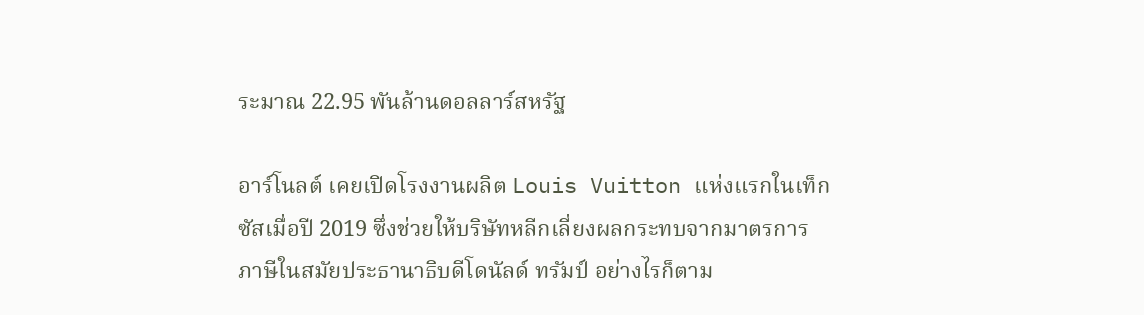ระมาณ 22.95 พันล้านดอลลาร์สหรัฐ

อาร์โนลต์ เคยเปิดโรงงานผลิต Louis Vuitton แห่งแรกในเท็กซัสเมื่อปี 2019 ซึ่งช่วยให้บริษัทหลีกเลี่ยงผลกระทบจากมาตรการภาษีในสมัยประธานาธิบดีโดนัลด์ ทรัมป์ อย่างไรก็ตาม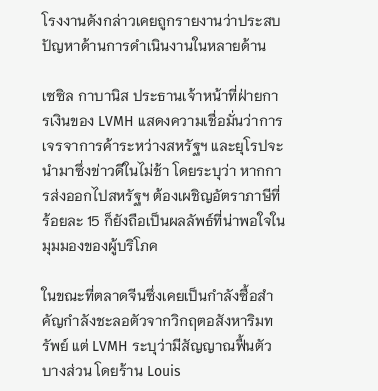โรงงานดังกล่าวเคยถูกรายงานว่าประสบปัญหาด้านการดำเนินงานในหลายด้าน

เซซิล กาบานิส ประธานเจ้าหน้าที่ฝ่ายการเงินของ LVMH แสดงความเชื่อมั่นว่าการเจรจาการค้าระหว่างสหรัฐฯ และยุโรปจะนำมาซึ่งข่าวดีในไม่ช้า โดยระบุว่า หากการส่งออกไปสหรัฐฯ ต้องเผชิญอัตราภาษีที่ร้อยละ 15 ก็ยังถือเป็นผลลัพธ์ที่น่าพอใจในมุมมองของผู้บริโภค

ในขณะที่ตลาดจีนซึ่งเคยเป็นกำลังซื้อสำคัญกำลังชะลอตัวจากวิกฤตอสังหาริมทรัพย์ แต่ LVMH ระบุว่ามีสัญญาณฟื้นตัวบางส่วน โดยร้าน Louis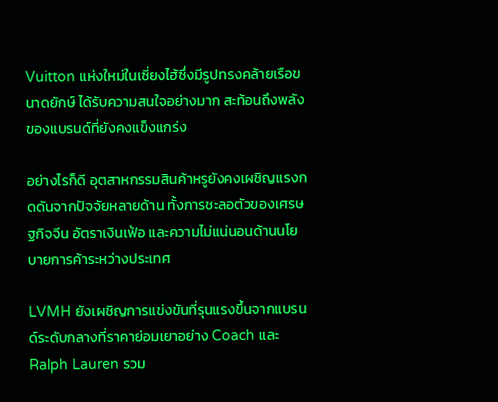Vuitton แห่งใหม่ในเซี่ยงไฮ้ซึ่งมีรูปทรงคล้ายเรือขนาดยักษ์ ได้รับความสนใจอย่างมาก สะท้อนถึงพลังของแบรนด์ที่ยังคงแข็งแกร่ง

อย่างไรก็ดี อุตสาหกรรมสินค้าหรูยังคงเผชิญแรงกดดันจากปัจจัยหลายด้าน ทั้งการชะลอตัวของเศรษฐกิจจีน อัตราเงินเฟ้อ และความไม่แน่นอนด้านนโยบายการค้าระหว่างประเทศ

LVMH ยังเผชิญการแข่งขันที่รุนแรงขึ้นจากแบรนด์ระดับกลางที่ราคาย่อมเยาอย่าง Coach และ Ralph Lauren รวม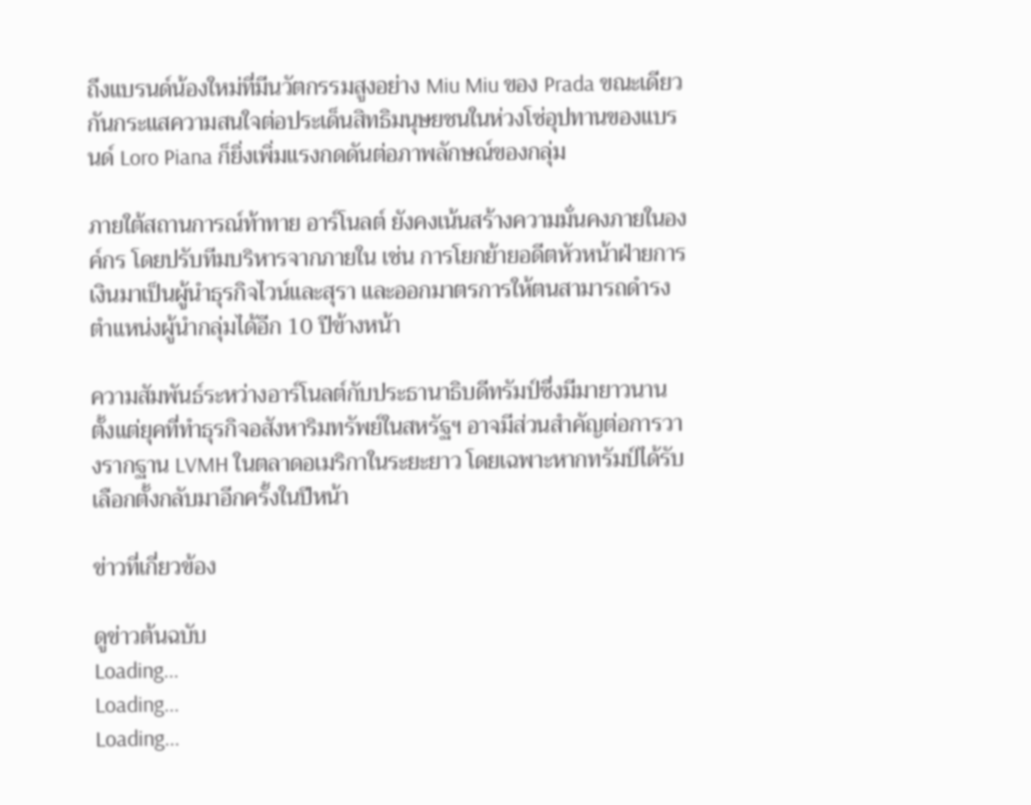ถึงแบรนด์น้องใหม่ที่มีนวัตกรรมสูงอย่าง Miu Miu ของ Prada ขณะเดียวกันกระแสความสนใจต่อประเด็นสิทธิมนุษยชนในห่วงโซ่อุปทานของแบรนด์ Loro Piana ก็ยิ่งเพิ่มแรงกดดันต่อภาพลักษณ์ของกลุ่ม

ภายใต้สถานการณ์ท้าทาย อาร์โนลต์ ยังคงเน้นสร้างความมั่นคงภายในองค์กร โดยปรับทีมบริหารจากภายใน เช่น การโยกย้ายอดีตหัวหน้าฝ่ายการเงินมาเป็นผู้นำธุรกิจไวน์และสุรา และออกมาตรการให้ตนสามารถดำรงตำแหน่งผู้นำกลุ่มได้อีก 10 ปีข้างหน้า

ความสัมพันธ์ระหว่างอาร์โนลต์กับประธานาธิบดีทรัมป์ซึ่งมีมายาวนานตั้งแต่ยุคที่ทำธุรกิจอสังหาริมทรัพย์ในสหรัฐฯ อาจมีส่วนสำคัญต่อการวางรากฐาน LVMH ในตลาดอเมริกาในระยะยาว โดยเฉพาะหากทรัมป์ได้รับเลือกตั้งกลับมาอีกครั้งในปีหน้า

ข่าวที่เกี่ยวข้อง

ดูข่าวต้นฉบับ
Loading...
Loading...
Loading...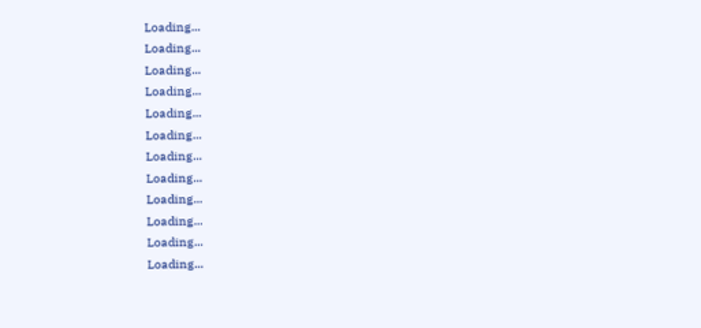Loading...
Loading...
Loading...
Loading...
Loading...
Loading...
Loading...
Loading...
Loading...
Loading...
Loading...
Loading...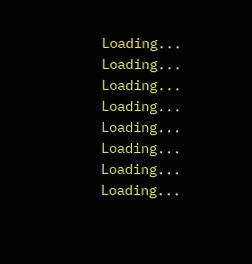Loading...
Loading...
Loading...
Loading...
Loading...
Loading...
Loading...
Loading...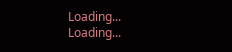Loading...
Loading...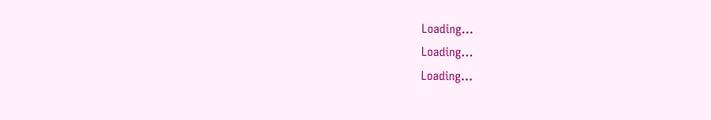Loading...
Loading...
Loading...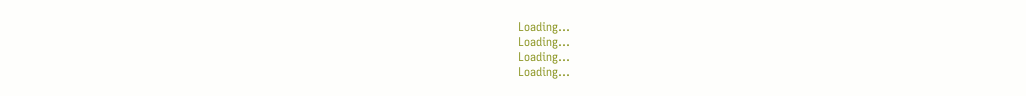Loading...
Loading...
Loading...
Loading...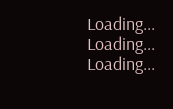Loading...
Loading...
Loading...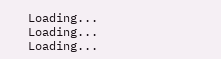Loading...
Loading...
Loading...